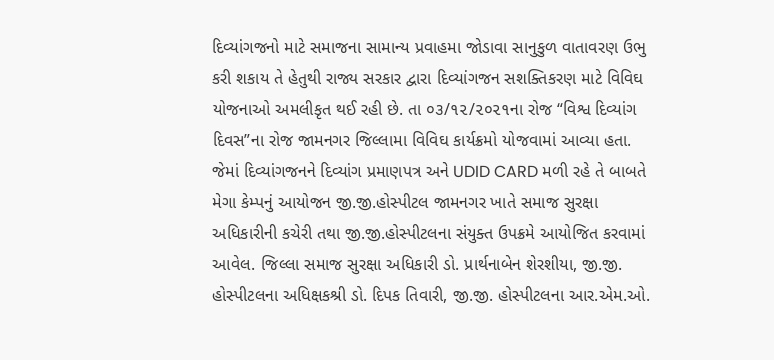દિવ્યાંગજનો માટે સમાજના સામાન્ય પ્રવાહમા જોડાવા સાનુકુળ વાતાવરણ ઉભુ કરી શકાય તે હેતુથી રાજ્ય સરકાર દ્વારા દિવ્યાંગજન સશક્તિકરણ માટે વિવિઘ યોજનાઓ અમલીકૃત થઈ રહી છે. તા ૦૩/૧૨/૨૦૨૧ના રોજ “વિશ્વ દિવ્યાંગ દિવસ”ના રોજ જામનગર જિલ્લામા વિવિઘ કાર્યક્રમો યોજવામાં આવ્યા હતા. જેમાં દિવ્યાંગજનને દિવ્યાંગ પ્રમાણપત્ર અને UDID CARD મળી રહે તે બાબતે મેગા કેમ્પનું આયોજન જી.જી.હોસ્પીટલ જામનગર ખાતે સમાજ સુરક્ષા અધિકારીની કચેરી તથા જી.જી.હોસ્પીટલના સંયુક્ત ઉપક્રમે આયોજિત કરવામાં આવેલ. જિલ્લા સમાજ સુરક્ષા અધિકારી ડો. પ્રાર્થનાબેન શેરશીયા, જી.જી. હોસ્પીટલના અધિક્ષકશ્રી ડો. દિપક તિવારી, જી.જી. હોસ્પીટલના આર.એમ.ઓ.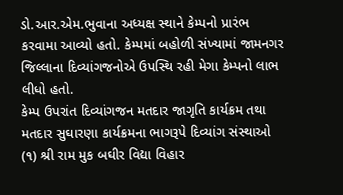ડો.આર.એમ.ભુવાના અધ્યક્ષ સ્થાને કેમ્પનો પ્રારંભ કરવામા આવ્યો હતો. કેમ્પમાં બહોળી સંખ્યામાં જામનગર જિલ્લાના દિવ્યાંગજનોએ ઉપસ્થિ રહી મેગા કેમ્પનો લાભ લીધો હતો.
કેમ્પ ઉપરાંત દિવ્યાંગજન મતદાર જાગૃતિ કાર્યક્રમ તથા મતદાર સુઘારણા કાર્યક્રમના ભાગરૂપે દિવ્યાંગ સંસ્થાઓ (૧) શ્રી રામ મુક બઘીર વિદ્યા વિહાર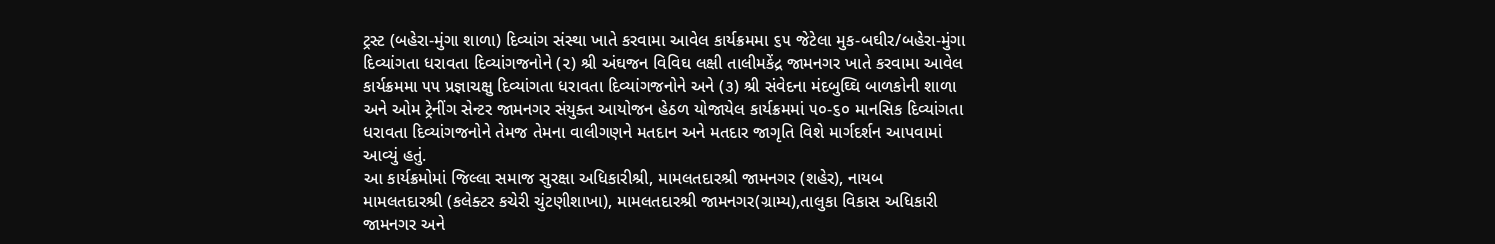ટ્રસ્ટ (બહેરા-મુંગા શાળા) દિવ્યાંગ સંસ્થા ખાતે કરવામા આવેલ કાર્યક્રમમા ૬૫ જેટેલા મુક-બઘીર/બહેરા-મુંગા દિવ્યાંગતા ધરાવતા દિવ્યાંગજનોને (૨) શ્રી અંઘજન વિવિઘ લક્ષી તાલીમકેંદ્ર જામનગર ખાતે કરવામા આવેલ કાર્યક્રમમા ૫૫ પ્રજ્ઞાચક્ષુ દિવ્યાંગતા ધરાવતા દિવ્યાંગજનોને અને (૩) શ્રી સંવેદના મંદબુઘ્ઘિ બાળકોની શાળા અને ઓમ ટ્રેનીંગ સેન્ટર જામનગર સંયુક્ત આયોજન હેઠળ યોજાયેલ કાર્યક્રમમાં ૫૦-૬૦ માનસિક દિવ્યાંગતા ધરાવતા દિવ્યાંગજનોને તેમજ તેમના વાલીગણને મતદાન અને મતદાર જાગૃતિ વિશે માર્ગદર્શન આપવામાં આવ્યું હતું.
આ કાર્યક્રમોમાં જિલ્લા સમાજ સુરક્ષા અધિકારીશ્રી, મામલતદારશ્રી જામનગર (શહેર), નાયબ મામલતદારશ્રી (કલેક્ટર કચેરી ચુંટણીશાખા), મામલતદારશ્રી જામનગર(ગ્રામ્ય),તાલુકા વિકાસ અધિકારી જામનગર અને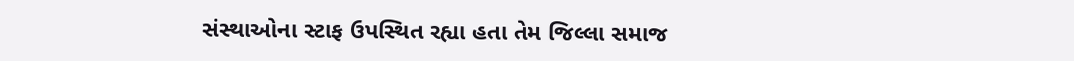સંસ્થાઓના સ્ટાફ ઉપસ્થિત રહ્યા હતા તેમ જિલ્લા સમાજ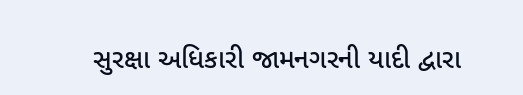સુરક્ષા અધિકારી જામનગરની યાદી દ્વારા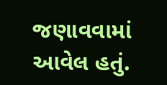જણાવવામાં આવેલ હતું.